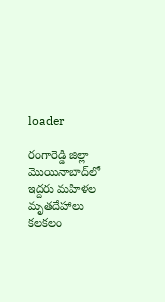loader

రంగారెడ్డి జిల్లా మొయినాబాద్‌లో ఇద్దరు మహిళల మృతదేహాలు కలకలం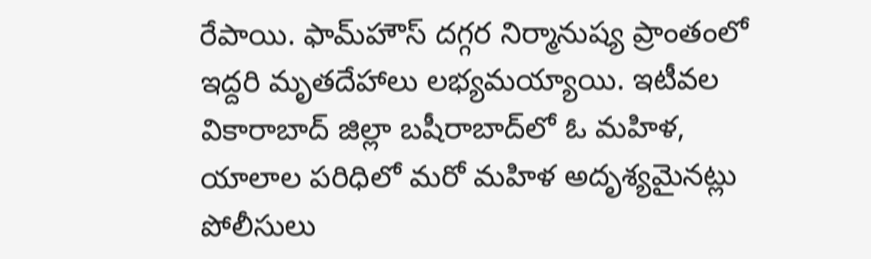రేపాయి. ఫామ్‌హౌస్‌ దగ్గర నిర్మానుష్య ప్రాంతంలో ఇద్దరి మృతదేహాలు లభ్యమయ్యాయి. ఇటీవల వికారాబాద్‌ జిల్లా బషీరాబాద్‌లో ఓ మహిళ, యాలాల పరిధిలో మరో మహిళ అదృశ్యమైనట్లు పోలీసులు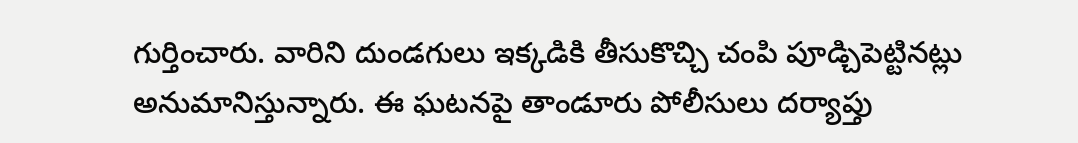గుర్తించారు. వారిని దుండగులు ఇక్కడికి తీసుకొచ్చి చంపి పూడ్చిపెట్టినట్లు అనుమానిస్తున్నారు. ఈ ఘటనపై తాండూరు పోలీసులు దర్యాప్తు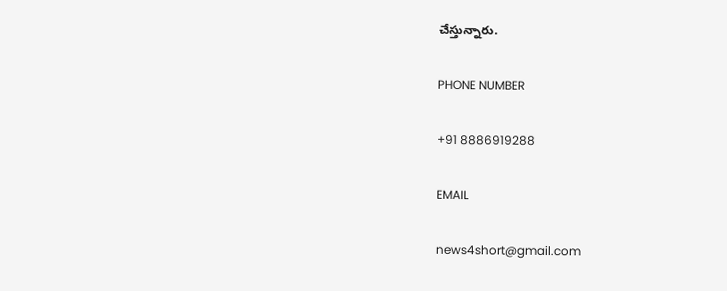చేస్తున్నారు.

PHONE NUMBER

+91 8886919288

EMAIL

news4short@gmail.com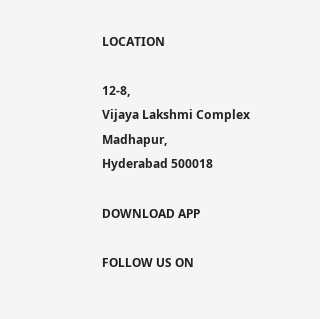LOCATION

12-8,
Vijaya Lakshmi Complex
Madhapur,
Hyderabad 500018

DOWNLOAD APP

FOLLOW US ON